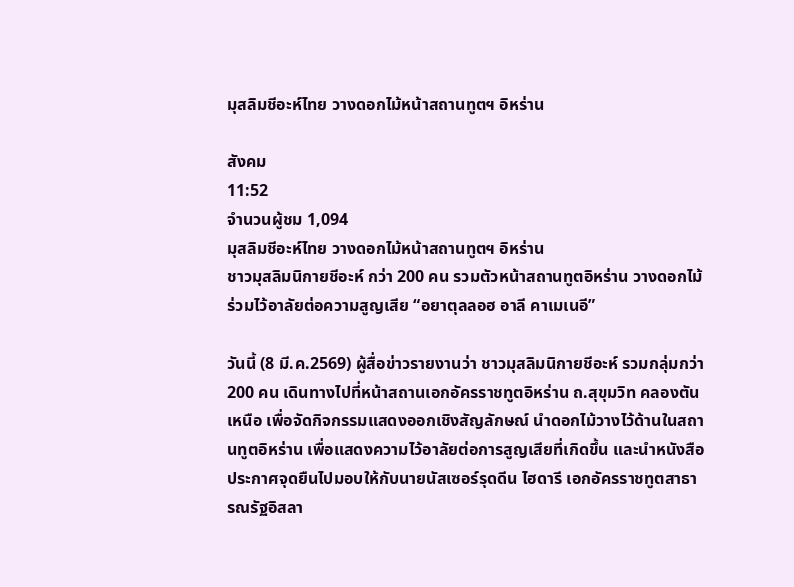มุสลิมชีอะห์ไทย วางดอกไม้หน้าสถานทูตฯ อิหร่าน

สังคม
11:52
จำนวนผู้ชม 1,094
มุสลิมชีอะห์ไทย วางดอกไม้หน้าสถานทูตฯ อิหร่าน
ชาวมุสลิมนิกายชีอะห์ กว่า 200 คน รวมตัวหน้าสถานทูตอิหร่าน วางดอกไม้ร่วมไว้อาลัยต่อความสูญเสีย “อยาตุลลอฮ อาลี คาเมเนอี”

วันนี้ (8 มี.ค.2569) ผู้สื่อข่าวรายงานว่า ชาวมุสลิมนิกายชีอะห์ รวมกลุ่มกว่า 200 คน เดินทางไปที่หน้าสถานเอกอัครราชทูตอิหร่าน ถ.สุขุมวิท คลองตันเหนือ เพื่อจัดกิจกรรมแสดงออกเชิงสัญลักษณ์ นำดอกไม้วางไว้ด้านในสถานทูตอิหร่าน เพื่อแสดงความไว้อาลัยต่อการสูญเสียที่เกิดขึ้น และนำหนังสือประกาศจุดยืนไปมอบให้กับนายนัสเซอร์รุดดีน ไฮดารี เอกอัครราชทูตสาธารณรัฐอิสลา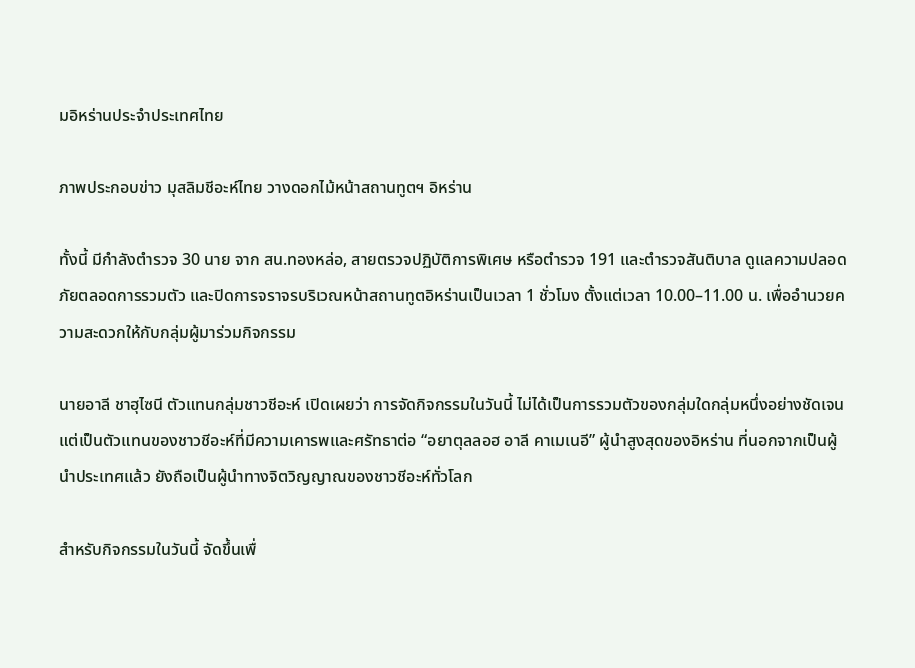มอิหร่านประจำประเทศไทย

ภาพประกอบข่าว มุสลิมชีอะห์ไทย วางดอกไม้หน้าสถานทูตฯ อิหร่าน

ทั้งนี้ มีกำลังตำรวจ 30 นาย จาก สน.ทองหล่อ, สายตรวจปฏิบัติการพิเศษ หรือตำรวจ 191 และตำรวจสันติบาล ดูแลความปลอดภัยตลอดการรวมตัว และปิดการจราจรบริเวณหน้าสถานทูตอิหร่านเป็นเวลา 1 ชั่วโมง ตั้งแต่เวลา 10.00–11.00 น. เพื่ออำนวยความสะดวกให้กับกลุ่มผู้มาร่วมกิจกรรม

นายอาลี ชาฮุไซนี ตัวแทนกลุ่มชาวชีอะห์ เปิดเผยว่า การจัดกิจกรรมในวันนี้ ไม่ได้เป็นการรวมตัวของกลุ่มใดกลุ่มหนึ่งอย่างชัดเจน แต่เป็นตัวแทนของชาวชีอะห์ที่มีความเคารพและศรัทธาต่อ “อยาตุลลอฮ อาลี คาเมเนอี” ผู้นำสูงสุดของอิหร่าน ที่นอกจากเป็นผู้นำประเทศแล้ว ยังถือเป็นผู้นำทางจิตวิญญาณของชาวชีอะห์ทั่วโลก

สำหรับกิจกรรมในวันนี้ จัดขึ้นเพื่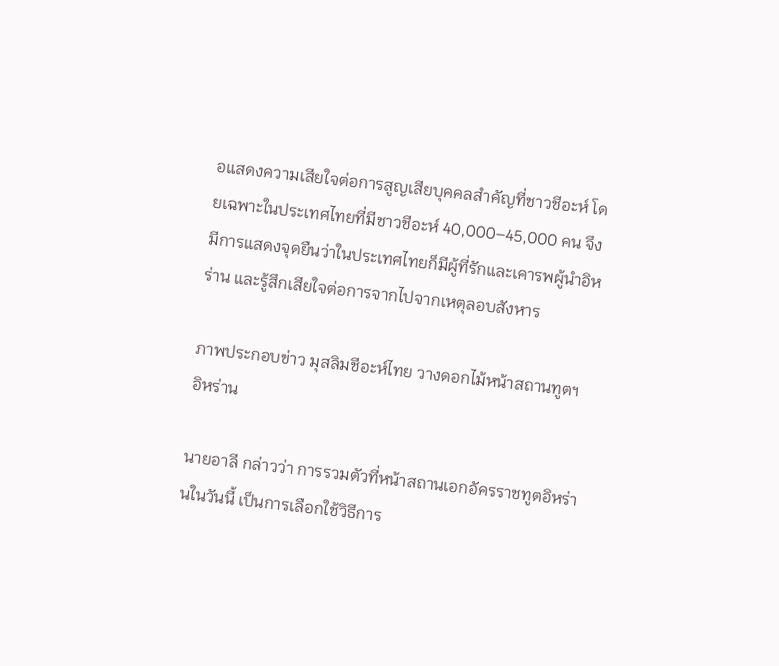อแสดงความเสียใจต่อการสูญเสียบุคคลสำคัญที่ชาวชีอะห์ โดยเฉพาะในประเทศไทยที่มีชาวชีอะห์ 40,000–45,000 คน จึงมีการแสดงจุดยืนว่าในประเทศไทยก็มีผู้ที่รักและเคารพผู้นำอิหร่าน และรู้สึกเสียใจต่อการจากไปจากเหตุลอบสังหาร

ภาพประกอบข่าว มุสลิมชีอะห์ไทย วางดอกไม้หน้าสถานทูตฯ อิหร่าน

นายอาลี กล่าวว่า การรวมตัวที่หน้าสถานเอกอัครราชทูตอิหร่านในวันนี้ เป็นการเลือกใช้วิธีการ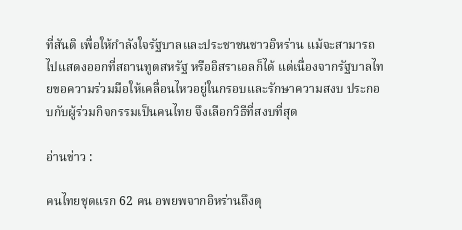ที่สันติ เพื่อให้กำลังใจรัฐบาลและประชาชนชาวอิหร่าน แม้จะสามารถไปแสดงออกที่สถานทูตสหรัฐ หรืออิสราเอลก็ได้ แต่เนื่องจากรัฐบาลไทยขอความร่วมมือให้เคลื่อนไหวอยู่ในกรอบและรักษาความสงบ ประกอบกับผู้ร่วมกิจกรรมเป็นคนไทย จึงเลือกวิธีที่สงบที่สุด

อ่านข่าว :

คนไทยชุดแรก 62 คน อพยพจากอิหร่านถึงตุ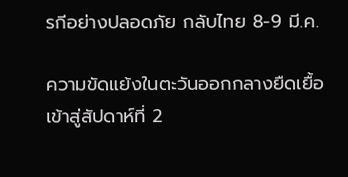รกีอย่างปลอดภัย กลับไทย 8-9 มี.ค.

ความขัดแย้งในตะวันออกกลางยืดเยื้อเข้าสู่สัปดาห์ที่ 2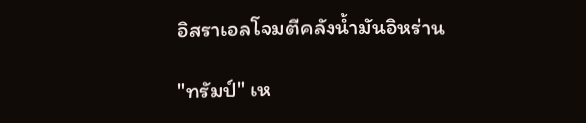อิสราเอลโจมตีคลังน้ำมันอิหร่าน

"ทรัมป์" เห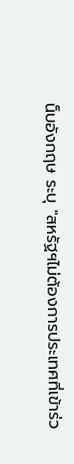น็บอังกฤษ ระบุ "สหรัฐฯไม่ต้องการประเทศที่เข้าร่ว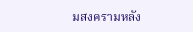มสงครามหลัง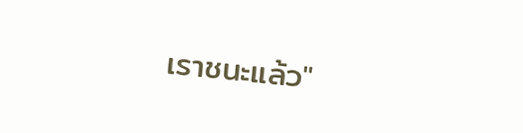เราชนะแล้ว"